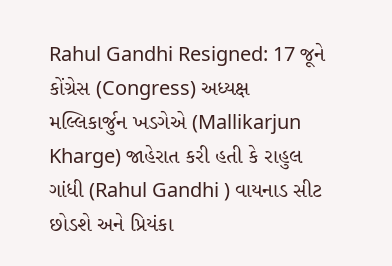Rahul Gandhi Resigned: 17 જૂને કોંગ્રેસ (Congress) અધ્યક્ષ મલ્લિકાર્જુન ખડગેએ (Mallikarjun Kharge) જાહેરાત કરી હતી કે રાહુલ ગાંધી (Rahul Gandhi ) વાયનાડ સીટ છોડશે અને પ્રિયંકા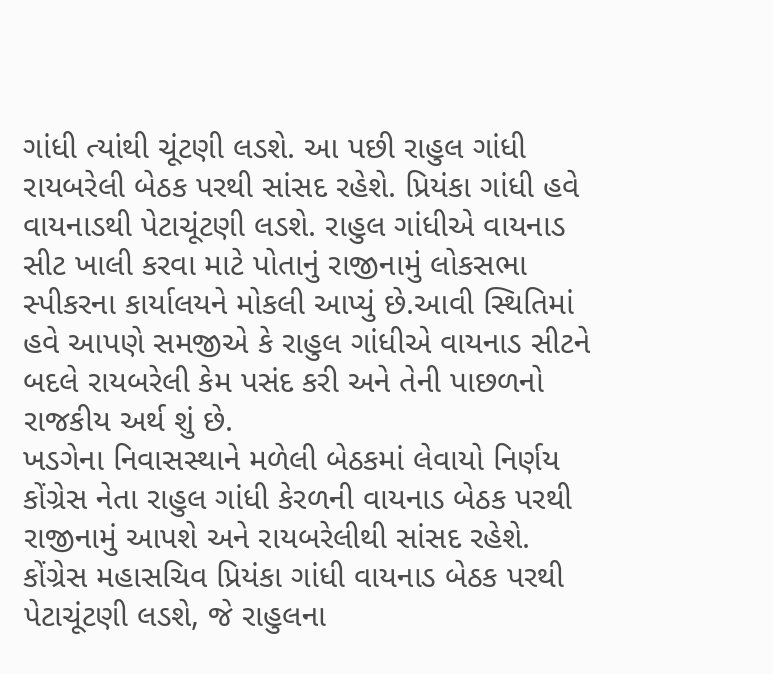ગાંધી ત્યાંથી ચૂંટણી લડશે. આ પછી રાહુલ ગાંધી રાયબરેલી બેઠક પરથી સાંસદ રહેશે. પ્રિયંકા ગાંધી હવે વાયનાડથી પેટાચૂંટણી લડશે. રાહુલ ગાંધીએ વાયનાડ સીટ ખાલી કરવા માટે પોતાનું રાજીનામું લોકસભા સ્પીકરના કાર્યાલયને મોકલી આપ્યું છે.આવી સ્થિતિમાં હવે આપણે સમજીએ કે રાહુલ ગાંધીએ વાયનાડ સીટને બદલે રાયબરેલી કેમ પસંદ કરી અને તેની પાછળનો રાજકીય અર્થ શું છે.
ખડગેના નિવાસસ્થાને મળેલી બેઠકમાં લેવાયો નિર્ણય
કોંગ્રેસ નેતા રાહુલ ગાંધી કેરળની વાયનાડ બેઠક પરથી રાજીનામું આપશે અને રાયબરેલીથી સાંસદ રહેશે. કોંગ્રેસ મહાસચિવ પ્રિયંકા ગાંધી વાયનાડ બેઠક પરથી પેટાચૂંટણી લડશે, જે રાહુલના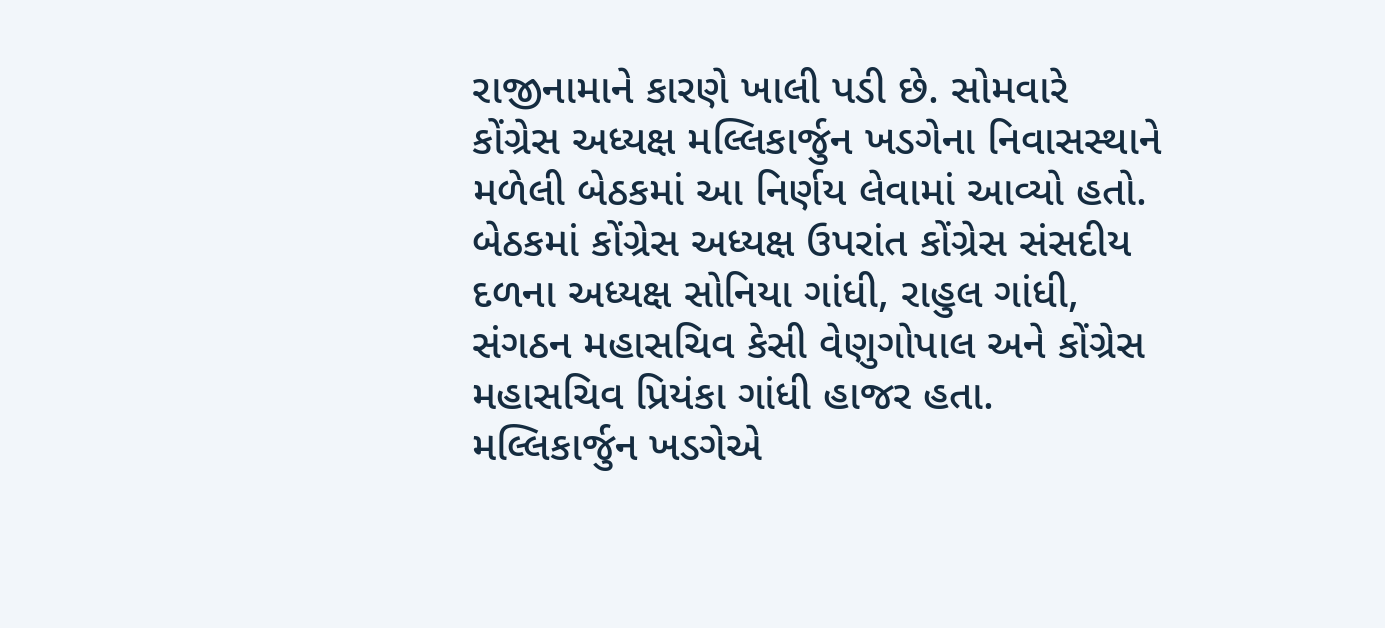રાજીનામાને કારણે ખાલી પડી છે. સોમવારે કોંગ્રેસ અધ્યક્ષ મલ્લિકાર્જુન ખડગેના નિવાસસ્થાને મળેલી બેઠકમાં આ નિર્ણય લેવામાં આવ્યો હતો. બેઠકમાં કોંગ્રેસ અધ્યક્ષ ઉપરાંત કોંગ્રેસ સંસદીય દળના અધ્યક્ષ સોનિયા ગાંધી, રાહુલ ગાંધી, સંગઠન મહાસચિવ કેસી વેણુગોપાલ અને કોંગ્રેસ મહાસચિવ પ્રિયંકા ગાંધી હાજર હતા.
મલ્લિકાર્જુન ખડગેએ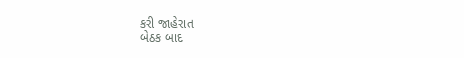કરી જાહેરાત
બેઠક બાદ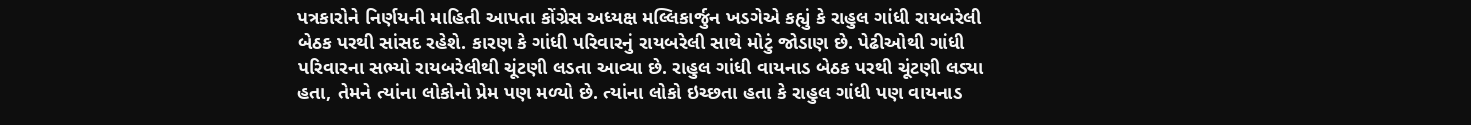પત્રકારોને નિર્ણયની માહિતી આપતા કોંગ્રેસ અધ્યક્ષ મલ્લિકાર્જુન ખડગેએ કહ્યું કે રાહુલ ગાંધી રાયબરેલી બેઠક પરથી સાંસદ રહેશે. કારણ કે ગાંધી પરિવારનું રાયબરેલી સાથે મોટું જોડાણ છે. પેઢીઓથી ગાંધી પરિવારના સભ્યો રાયબરેલીથી ચૂંટણી લડતા આવ્યા છે. રાહુલ ગાંધી વાયનાડ બેઠક પરથી ચૂંટણી લડ્યા હતા, તેમને ત્યાંના લોકોનો પ્રેમ પણ મળ્યો છે. ત્યાંના લોકો ઇચ્છતા હતા કે રાહુલ ગાંધી પણ વાયનાડ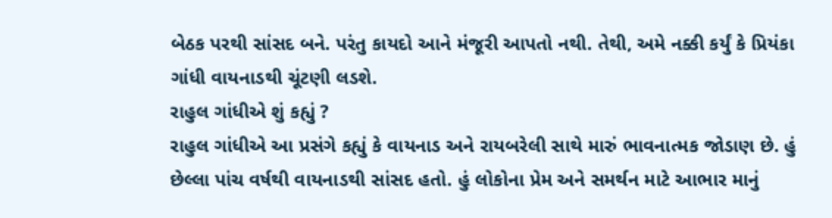બેઠક પરથી સાંસદ બને. પરંતુ કાયદો આને મંજૂરી આપતો નથી. તેથી, અમે નક્કી કર્યું કે પ્રિયંકા ગાંધી વાયનાડથી ચૂંટણી લડશે.
રાહુલ ગાંધીએ શું કહ્યું ?
રાહુલ ગાંધીએ આ પ્રસંગે કહ્યું કે વાયનાડ અને રાયબરેલી સાથે મારું ભાવનાત્મક જોડાણ છે. હું છેલ્લા પાંચ વર્ષથી વાયનાડથી સાંસદ હતો. હું લોકોના પ્રેમ અને સમર્થન માટે આભાર માનું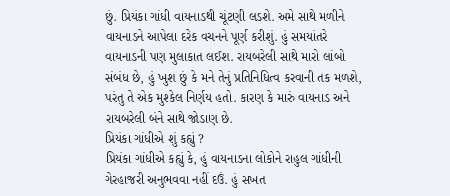છું. પ્રિયંકા ગાંધી વાયનાડથી ચૂંટણી લડશે. અમે સાથે મળીને વાયનાડને આપેલા દરેક વચનને પૂર્ણ કરીશું. હું સમયાંતરે વાયનાડની પણ મુલાકાત લઈશ. રાયબરેલી સાથે મારો લાંબો સંબંધ છે, હું ખુશ છું કે મને તેનું પ્રતિનિધિત્વ કરવાની તક મળશે, પરંતુ તે એક મુશ્કેલ નિર્ણય હતો. કારણ કે મારું વાયનાડ અને રાયબરેલી બંને સાથે જોડાણ છે.
પ્રિયંકા ગાંધીએ શું કહ્યું ?
પ્રિયંકા ગાંધીએ કહ્યું કે, હું વાયનાડના લોકોને રાહુલ ગાંધીની ગેરહાજરી અનુભવવા નહીં દઉં. હું સખત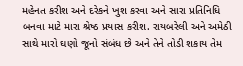મહેનત કરીશ અને દરેકને ખુશ કરવા અને સારા પ્રતિનિધિ બનવા માટે મારા શ્રેષ્ઠ પ્રયાસ કરીશ. રાયબરેલી અને અમેઠી સાથે મારો ઘણો જૂનો સંબંધ છે અને તેને તોડી શકાય તેમ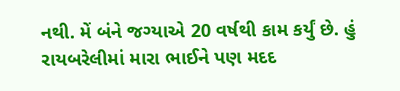નથી. મેં બંને જગ્યાએ 20 વર્ષથી કામ કર્યું છે. હું રાયબરેલીમાં મારા ભાઈને પણ મદદ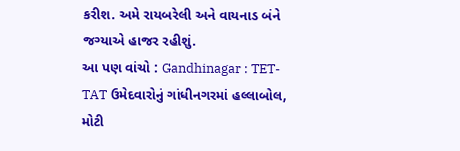કરીશ. અમે રાયબરેલી અને વાયનાડ બંને જગ્યાએ હાજર રહીશું.
આ પણ વાંચો : Gandhinagar : TET-TAT ઉમેદવારોનું ગાંધીનગરમાં હલ્લાબોલ, મોટી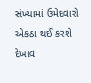સંખ્યામાં ઉમેદવારો એકઠા થઈ કરશે દેખાવ